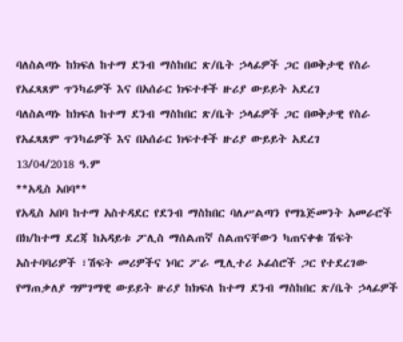ባለስልጣኑ ከክፍለ ከተማ ደንብ ማስከበር ጽ/ቤት ኃላፊዎች ጋር በወቅታዊ የስራ የአፈጻጸም ጥንካሬዎች እና በአሰራር ክፍተቶች ዙሪያ ውይይት አደረገ
ባለስልጣኑ ከክፍለ ከተማ ደንብ ማስከበር ጽ/ቤት ኃላፊዎች ጋር በወቅታዊ የስራ የአፈጻጸም ጥንካሬዎች እና በአሰራር ክፍተቶች ዙሪያ ውይይት አደረገ
13/04/2018 ዓ.ም
**አዲስ አበባ**
የአዲስ አበባ ከተማ አስተዳደር የደንብ ማስከበር ባለሥልጣን የማኔጅመንት አመራሮች በክ/ከተማ ደረጃ ከአዳይቱ ፖሊስ ማሰልጠኛ ስልጠናቸውን ካጠናቀቁ ሽፍት አስተባባሪዎች ፣ሽፍት መሪዎችና ነባር ፖራ ሚሊተሪ ኦፊሰሮች ጋር የተደረገው የማጠቃለያ ግምገማዊ ውይይት ዙሪያ ከክፍለ ከተማ ደንብ ማስከበር ጽ/ቤት ኃላፊዎች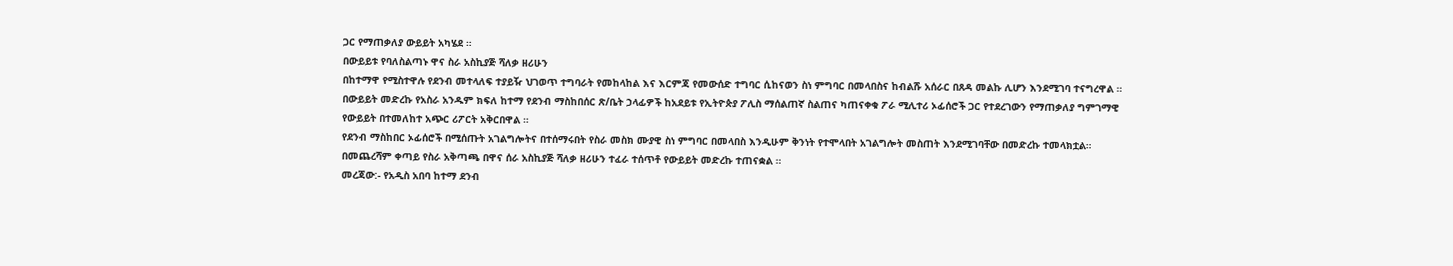ጋር የማጠቃለያ ውይይት አካሄደ ።
በውይይቱ የባለስልጣኑ ዋና ስራ አስኪያጅ ሻለቃ ዘሪሁን
በከተማዋ የሚስተዋሉ የደንብ መተላለፍ ተያይዥ ህገወጥ ተግባራት የመከላከል እና እርምጃ የመውሰድ ተግባር ሲከናወን ስነ ምግባር በመላበስና ከብልሹ አሰራር በጸዳ መልኩ ሊሆን እንደሚገባ ተናግረዋል ።
በውይይት መድረኩ የአስራ አንዱም ክፍለ ከተማ የደንብ ማስከበሰር ጽ/ቤት ኃላፊዎች ከአደይቱ የኢትዮጵያ ፖሊስ ማሰልጠኛ ስልጠና ካጠናቀቁ ፖራ ሚሊተሪ ኦፊሰሮች ጋር የተደረገውን የማጠቃለያ ግምገማዊ የውይይት በተመለከተ አጭር ሪፖርት አቅርበዋል ።
የደንብ ማስከበር ኦፊሰሮች በሚሰጡት አገልግሎትና በተሰማሩበት የስራ መስክ ሙያዊ ስነ ምግባር በመላበስ እንዲሁም ቅንነት የተሞላበት አገልግሎት መስጠት እንደሚገባቸው በመድረኩ ተመላክቷል።
በመጨረሻም ቀጣይ የስራ አቅጣጫ በዋና ሰራ አስኪያጅ ሻለቃ ዘሪሁን ተፈራ ተሰጥቶ የውይይት መድረኩ ተጠናቋል ።
መረጃው:- የአዲስ አበባ ከተማ ደንብ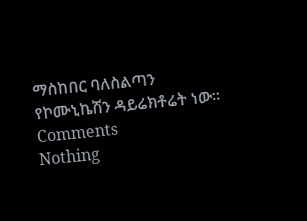ማስከበር ባለስልጣን የኮሙኒኬሽን ዳይሬክቶሬት ነው።
Comments
Nothing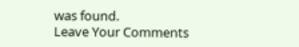was found.
Leave Your Comments